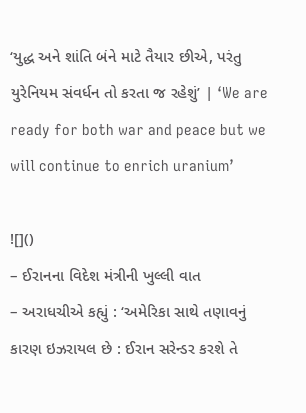‘યુદ્ધ અને શાંતિ બંને માટે તૈયાર છીએ, પરંતુ યુરેનિયમ સંવર્ધન તો કરતા જ રહેશું’ | ‘We are ready for both war and peace but we will continue to enrich uranium’

![]()
– ઈરાનના વિદેશ મંત્રીની ખુલ્લી વાત
– અરાધચીએ કહ્યું : ‘અમેરિકા સાથે તણાવનું કારણ ઇઝરાયલ છે : ઈરાન સરેન્ડર કરશે તે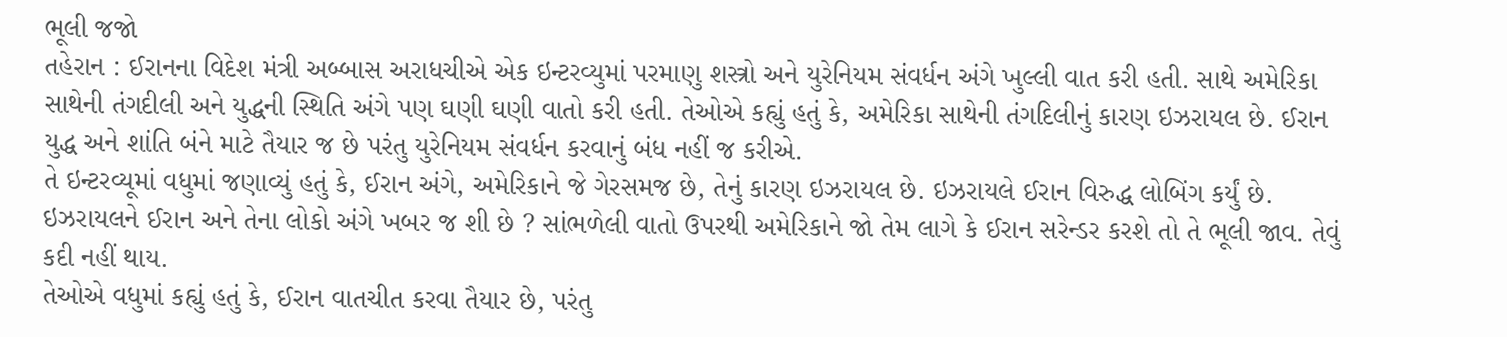ભૂલી જજો
તહેરાન : ઈરાનના વિદેશ મંત્રી અબ્બાસ અરાધચીએ એક ઇન્ટરવ્યુમાં પરમાણુ શસ્ત્રો અને યુરેનિયમ સંવર્ધન અંગે ખુલ્લી વાત કરી હતી. સાથે અમેરિકા સાથેની તંગદીલી અને યુદ્ધની સ્થિતિ અંગે પણ ઘણી ઘણી વાતો કરી હતી. તેઓએ કહ્યું હતું કે, અમેરિકા સાથેની તંગદિલીનું કારણ ઇઝરાયલ છે. ઈરાન યુદ્ધ અને શાંતિ બંને માટે તૈયાર જ છે પરંતુ યુરેનિયમ સંવર્ધન કરવાનું બંધ નહીં જ કરીએ.
તે ઇન્ટરવ્યૂમાં વધુમાં જણાવ્યું હતું કે, ઈરાન અંગે, અમેરિકાને જે ગેરસમજ છે, તેનું કારણ ઇઝરાયલ છે. ઇઝરાયલે ઈરાન વિરુદ્ધ લોબિંગ કર્યું છે. ઇઝરાયલને ઈરાન અને તેના લોકો અંગે ખબર જ શી છે ? સાંભળેલી વાતો ઉપરથી અમેરિકાને જો તેમ લાગે કે ઈરાન સરેન્ડર કરશે તો તે ભૂલી જાવ. તેવું કદી નહીં થાય.
તેઓએ વધુમાં કહ્યું હતું કે, ઈરાન વાતચીત કરવા તૈયાર છે, પરંતુ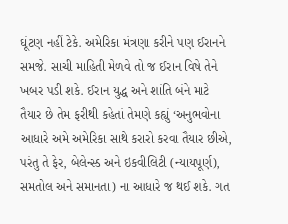ઘૂંટણ નહીં ટેકે. અમેરિકા મંત્રણા કરીને પણ ઈરાનને સમજે. સાચી માહિતી મેળવે તો જ ઈરાન વિષે તેને ખબર પડી શકે. ઈરાન યુદ્ધ અને શાંતિ બંને માટે તૈયાર છે તેમ ફરીથી કહેતાં તેમણે કહ્યું ‘અનુભવોના આધારે અમે અમેરિકા સાથે કરારો કરવા તૈયાર છીએ, પરંતુ તે ફેર, બેલેન્સ્ડ અને ઇકવીલિટી (ન્યાયપૂર્ણ), સમતોલ અને સમાનતા) ના આધારે જ થઈ શકે. ગત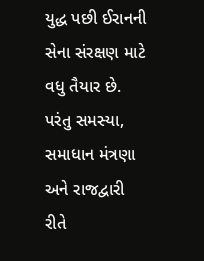યુદ્ધ પછી ઈરાનની સેના સંરક્ષણ માટે વધુ તૈયાર છે. પરંતુ સમસ્યા, સમાધાન મંત્રણા અને રાજદ્વારી રીતે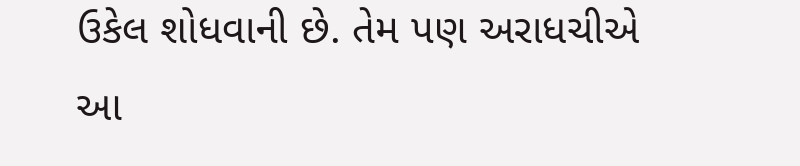ઉકેલ શોધવાની છે. તેમ પણ અરાધચીએ આ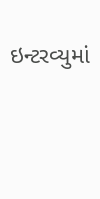ઇન્ટરવ્યુમાં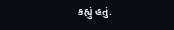કહ્યું હતું.